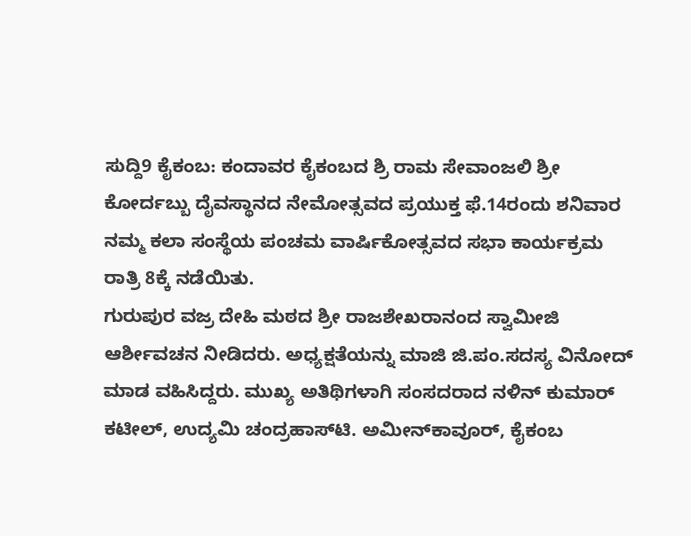ಸುದ್ದಿ9 ಕೈಕಂಬ: ಕಂದಾವರ ಕೈಕಂಬದ ಶ್ರಿ ರಾಮ ಸೇವಾಂಜಲಿ ಶ್ರೀ ಕೋರ್ದಬ್ಬು ದೈವಸ್ಥಾನದ ನೇಮೋತ್ಸವದ ಪ್ರಯುಕ್ತ ಫೆ.14ರಂದು ಶನಿವಾರ ನಮ್ಮ ಕಲಾ ಸಂಸ್ಥೆಯ ಪಂಚಮ ವಾರ್ಷಿಕೋತ್ಸವದ ಸಭಾ ಕಾರ್ಯಕ್ರಮ ರಾತ್ರಿ 8ಕ್ಕೆ ನಡೆಯಿತು.
ಗುರುಪುರ ವಜ್ರ ದೇಹಿ ಮಠದ ಶ್ರೀ ರಾಜಶೇಖರಾನಂದ ಸ್ವಾಮೀಜಿ ಆರ್ಶೀವಚನ ನೀಡಿದರು. ಅಧ್ಯಕ್ಷತೆಯನ್ನು ಮಾಜಿ ಜಿ.ಪಂ.ಸದಸ್ಯ ವಿನೋದ್ ಮಾಡ ವಹಿಸಿದ್ದರು. ಮುಖ್ಯ ಅತಿಥಿಗಳಾಗಿ ಸಂಸದರಾದ ನಳಿನ್ ಕುಮಾರ್ ಕಟೀಲ್, ಉದ್ಯಮಿ ಚಂದ್ರಹಾಸ್‍ಟಿ. ಅಮೀನ್‍ಕಾವೂರ್, ಕೈಕಂಬ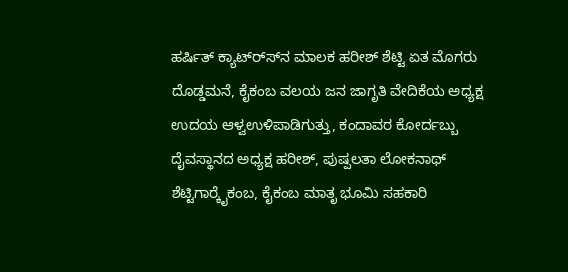ಹರ್ಷಿತ್ ಕ್ಯಾಟ್‍ರ್ಸ್‍ನ ಮಾಲಕ ಹರೀಶ್ ಶೆಟ್ಟಿ ಏತ ಮೊಗರು ದೊಡ್ಡಮನೆ, ಕೈಕಂಬ ವಲಯ ಜನ ಜಾಗೃತಿ ವೇದಿಕೆಯ ಅಧ್ಯಕ್ಷ ಉದಯ ಆಳ್ವಉಳಿಪಾಡಿಗುತ್ತು, ಕಂದಾವರ ಕೋರ್ದಬ್ಬು ದೈವಸ್ಥಾನದ ಅಧ್ಯಕ್ಷ ಹರೀಶ್, ಪುಷ್ಪಲತಾ ಲೋಕನಾಥ್ ಶೆಟ್ಟಿಗಾರ್‍ಕೈಕಂಬ, ಕೈಕಂಬ ಮಾತೃ ಭೂಮಿ ಸಹಕಾರಿ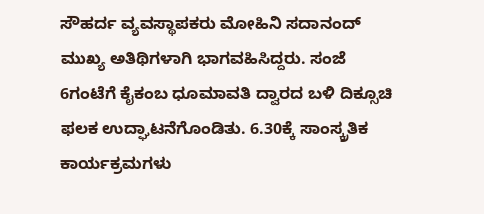ಸೌಹರ್ದ ವ್ಯವಸ್ಥಾಪಕರು ಮೋಹಿನಿ ಸದಾನಂದ್ ಮುಖ್ಯ ಅತಿಥಿಗಳಾಗಿ ಭಾಗವಹಿಸಿದ್ದರು. ಸಂಜೆ 6ಗಂಟೆಗೆ ಕೈಕಂಬ ಧೂಮಾವತಿ ದ್ವಾರದ ಬಳಿ ದಿಕ್ಸೂಚಿ ಫಲಕ ಉದ್ಘಾಟನೆಗೊಂಡಿತು. 6.30ಕ್ಕೆ ಸಾಂಸ್ಕ್ರತಿಕ ಕಾರ್ಯಕ್ರಮಗಳು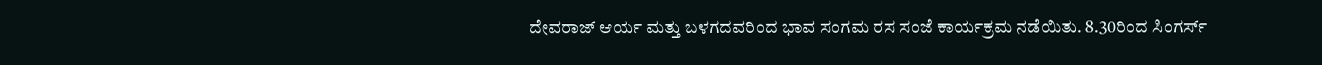ದೇವರಾಜ್ ಆರ್ಯ ಮತ್ತು ಬಳಗದವರಿಂದ ಭಾವ ಸಂಗಮ ರಸ ಸಂಜೆ ಕಾರ್ಯಕ್ರಮ ನಡೆಯಿತು. 8.30ರಿಂದ ಸಿಂಗರ್ಸ್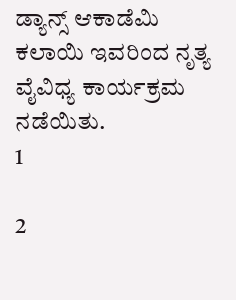ಡ್ಯಾನ್ಸ್ ಆಕಾಡೆಮಿ ಕಲಾಯಿ ಇವರಿಂದ ನೃತ್ಯ ವೈವಿಧ್ಯ ಕಾರ್ಯಕ್ರಮ ನಡೆಯಿತು.
1

2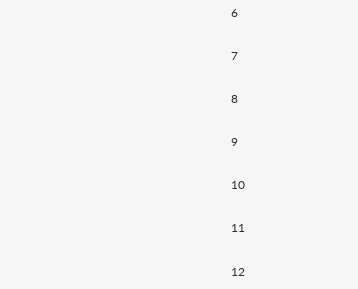6

7

8

9

10

11

12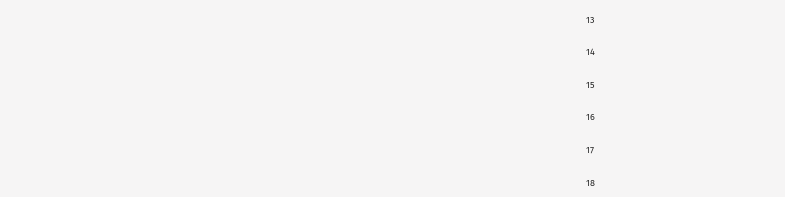13

14

15

16

17

18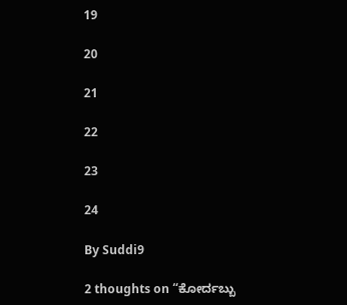19

20

21

22

23

24

By Suddi9

2 thoughts on “ಕೋರ್ದಬ್ಬು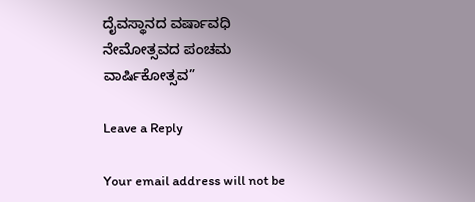ದೈವಸ್ಥಾನದ ವರ್ಷಾವಧಿ ನೇಮೋತ್ಸವದ ಪಂಚಮ ವಾರ್ಷಿಕೋತ್ಸವ”

Leave a Reply

Your email address will not be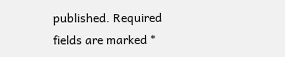published. Required fields are marked *